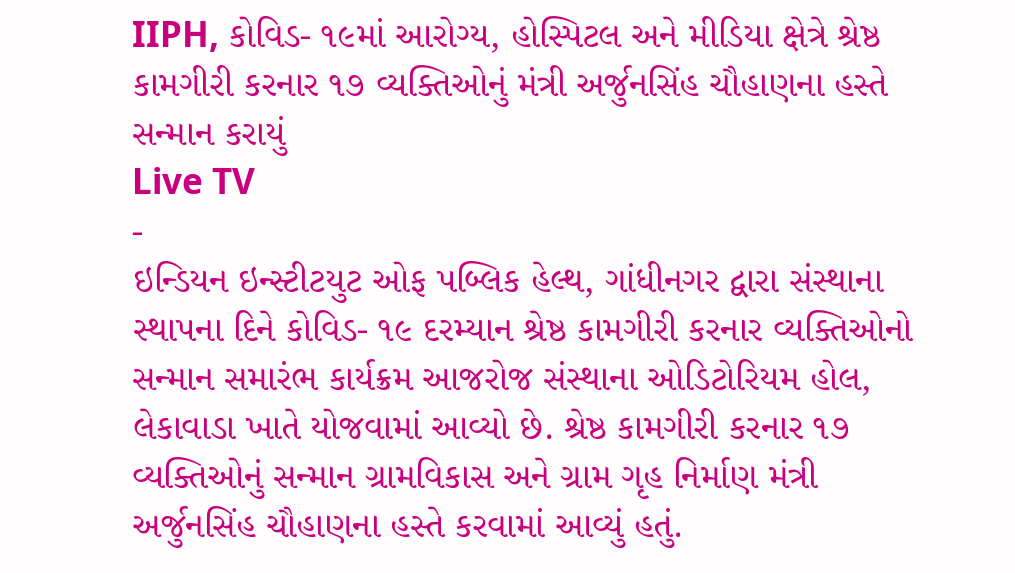IIPH, કોવિડ- ૧૯માં આરોગ્ય, હોસ્પિટલ અને મીડિયા ક્ષેત્રે શ્રેષ્ઠ કામગીરી કરનાર ૧૭ વ્યક્તિઓનું મંત્રી અર્જુનસિંહ ચૌહાણના હસ્તે સન્માન કરાયું
Live TV
-
ઇન્ડિયન ઇન્સ્ટીટયુટ ઓફ પબ્લિક હેલ્થ, ગાંધીનગર દ્વારા સંસ્થાના સ્થાપના દિને કોવિડ- ૧૯ દરમ્યાન શ્રેષ્ઠ કામગીરી કરનાર વ્યક્તિઓનો સન્માન સમારંભ કાર્યક્રમ આજરોજ સંસ્થાના ઓડિટોરિયમ હોલ, લેકાવાડા ખાતે યોજવામાં આવ્યો છે. શ્રેષ્ઠ કામગીરી કરનાર ૧૭ વ્યક્તિઓનું સન્માન ગ્રામવિકાસ અને ગ્રામ ગૃહ નિર્માણ મંત્રી અર્જુનસિંહ ચૌહાણના હસ્તે કરવામાં આવ્યું હતું.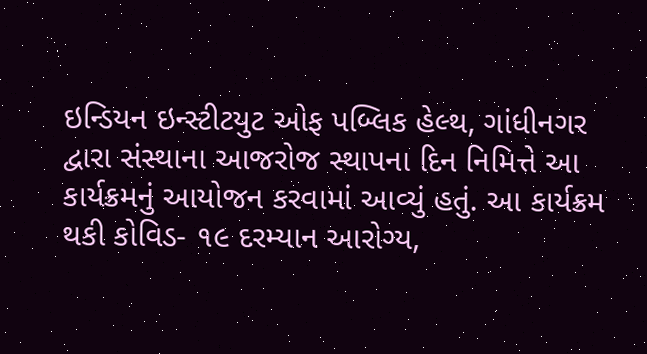ઇન્ડિયન ઇન્સ્ટીટયુટ ઓફ પબ્લિક હેલ્થ, ગાંધીનગર દ્વારા સંસ્થાના આજરોજ સ્થાપના દિન નિમિત્તે આ કાર્યક્રમનું આયોજન કરવામાં આવ્યું હતું. આ કાર્યક્રમ થકી કોવિડ- ૧૯ દરમ્યાન આરોગ્ય,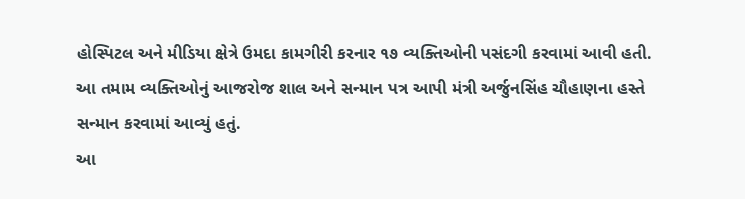હોસ્પિટલ અને મીડિયા ક્ષેત્રે ઉમદા કામગીરી કરનાર ૧૭ વ્યક્તિઓની પસંદગી કરવામાં આવી હતી. આ તમામ વ્યક્તિઓનું આજરોજ શાલ અને સન્માન પત્ર આપી મંત્રી અર્જુનસિંહ ચૌહાણના હસ્તે સન્માન કરવામાં આવ્યું હતું.
આ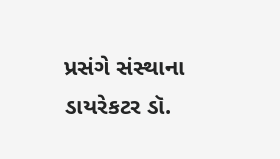પ્રસંગે સંસ્થાના ડાયરેકટર ડૉ.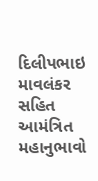દિલીપભાઇ માવલંકર સહિત આમંત્રિત મહાનુભાવો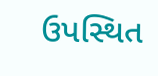ઉપસ્થિત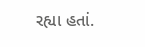રહ્યા હતાં.